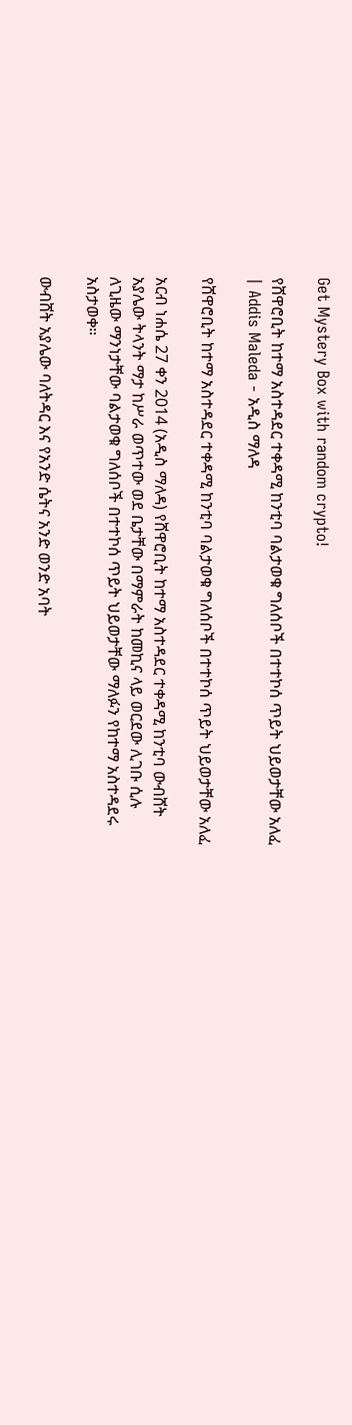Get Mystery Box with random crypto!

የሸዋሮቢት ከተማ አስተዳደር ተቀዳሚ ከንቲባ ባልታወቁ ግለሰቦች በተተኮሰ ጥይት ህይወታቸው አለፈ | Addis Maleda - አዲስ ማለዳ

የሸዋሮቢት ከተማ አስተዳደር ተቀዳሚ ከንቲባ ባልታወቁ ግለሰቦች በተተኮሰ ጥይት ህይወታቸው አለፈ

አርብ ነሐሴ 27 ቀን 2014 (አዲስ ማለዳ) የሸዋሮቢት ከተማ አስተዳደር ተቀዳሚ ከንቲባ ውብሸት አያሌው ትላንት ማታ ከሥራ ወጥተው ወደ ቤታቸው በማምራት ከመኪና ላይ ወርደው ሊገቡ ሲሉ ለጊዜው ማንነታቸው ባልታወቁ ግለሰቦች በተተኮሰ ጥይት ህይወታቸው ማለፉን የከተማ አስተዳደሩ አስታወቀ።

ውብሸት አያሌው ባለትዳር እና የአንድ ሴትና አንድ ወንድ አባት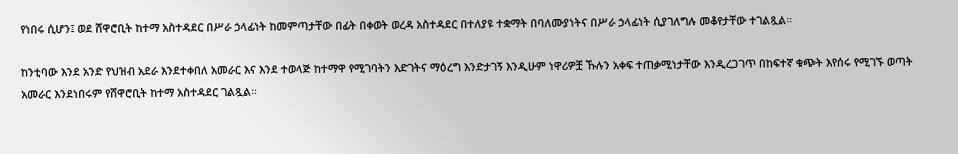የነበሩ ሲሆን፤ ወደ ሸዋሮቢት ከተማ አስተዳደር በሥራ ኃላፊነት ከመምጣታቸው በፊት በቀወት ወረዳ አስተዳደር በተለያዩ ተቋማት በባለሙያነትና በሥራ ኃላፊነት ሲያገለግሉ መቆየታቸው ተገልጿል።

ከንቲባው እንደ አንድ የህዝብ አደራ እንደተቀበለ አመራር እና እንደ ተወላጅ ከተማዋ የሚገባትን እድገትና ማዕረግ እንድታገኝ እንዲሁም ነዋሪዎቿ ኹሉን አቀፍ ተጠቃሚነታቸው እንዲረጋገጥ በከፍተኛ ቁጭት እየሰሩ የሚገኙ ወጣት አመራር እንደነበሩም የሸዋሮቢት ከተማ አስተዳደር ገልጿል።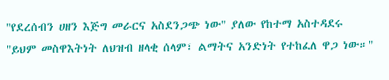"የደረሰብን ሀዘን እጅግ መራርና አስደንጋጭ ነው" ያለው የከተማ አስተዳደሩ "ይህም መስዋእትነት ለህዝብ ዘላቂ ሰላም፣ ልማትና አንድነት የተከፈለ ዋጋ ነው።"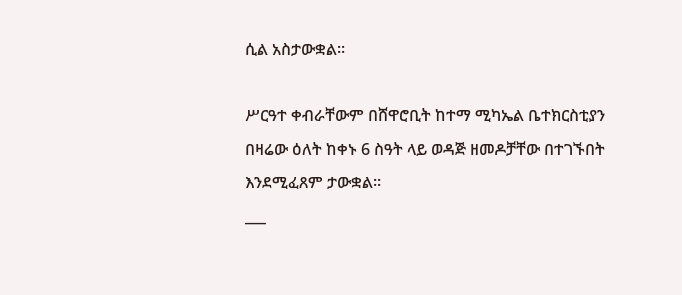ሲል አስታውቋል።

ሥርዓተ ቀብራቸውም በሸዋሮቢት ከተማ ሚካኤል ቤተክርስቲያን በዛሬው ዕለት ከቀኑ 6 ስዓት ላይ ወዳጅ ዘመዶቻቸው በተገኙበት እንደሚፈጸም ታውቋል።
___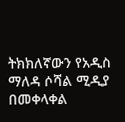ትክክለኛውን የአዲስ ማለዳ ሶሻል ሚዲያ በመቀላቀል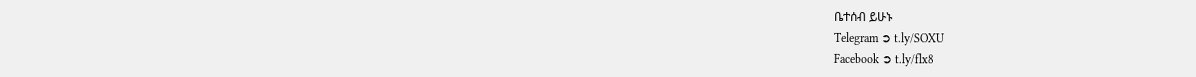ቤተሰብ ይሁኑ
Telegram ➲ t.ly/SOXU
Facebook ➲ t.ly/flx8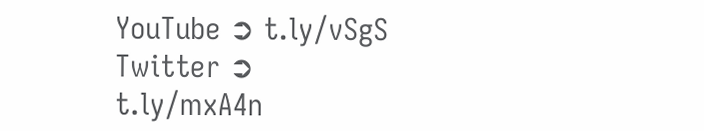YouTube ➲ t.ly/vSgS
Twitter ➲ t.ly/mxA4n